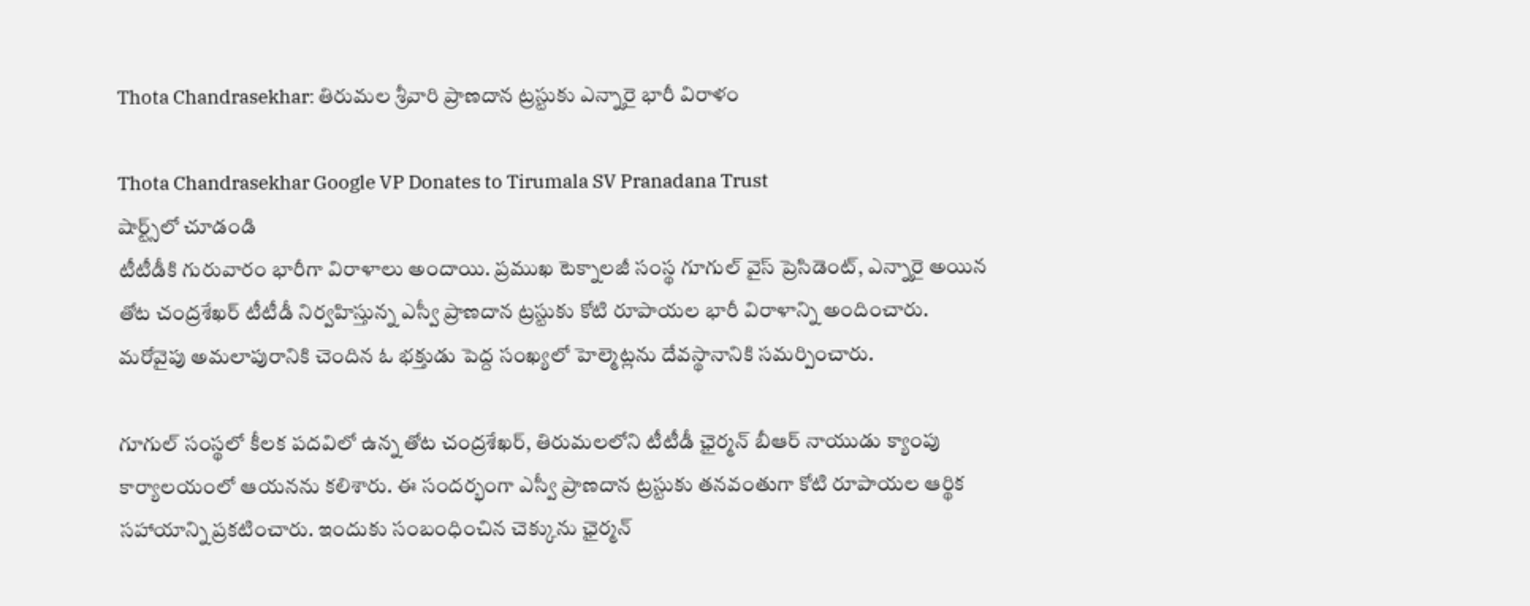Thota Chandrasekhar: తిరుమల శ్రీవారి ప్రాణదాన ట్రస్టుకు ఎన్నారై భారీ విరాళం

Thota Chandrasekhar Google VP Donates to Tirumala SV Pranadana Trust
షార్ట్స్‌లో చూడండి
టీటీడీకి గురువారం భారీగా విరాళాలు అందాయి. ప్రముఖ టెక్నాలజీ సంస్థ గూగుల్ వైస్ ప్రెసిడెంట్, ఎన్నారై అయిన తోట చంద్రశేఖర్ టీటీడీ నిర్వహిస్తున్న ఎస్వీ ప్రాణదాన ట్రస్టుకు కోటి రూపాయల భారీ విరాళాన్ని అందించారు. మరోవైపు అమలాపురానికి చెందిన ఓ భక్తుడు పెద్ద సంఖ్యలో హెల్మెట్లను దేవస్థానానికి సమర్పించారు.

గూగుల్ సంస్థలో కీలక పదవిలో ఉన్న తోట చంద్రశేఖర్, తిరుమలలోని టీటీడీ ఛైర్మన్ బీఆర్‌ నాయుడు క్యాంపు కార్యాలయంలో ఆయనను కలిశారు. ఈ సందర్భంగా ఎస్వీ ప్రాణదాన ట్రస్టుకు తనవంతుగా కోటి రూపాయల ఆర్థిక సహాయాన్ని ప్రకటించారు. ఇందుకు సంబంధించిన చెక్కును ఛైర్మన్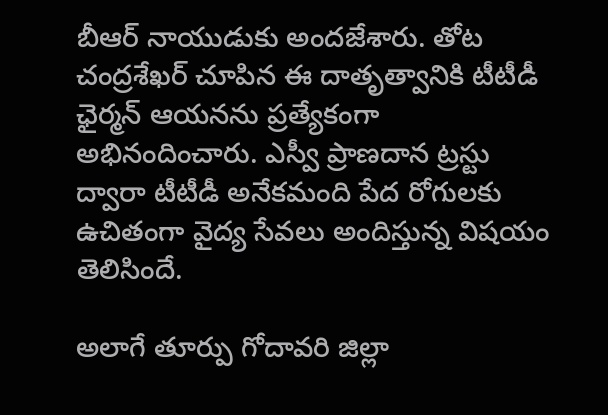బీఆర్‌ నాయుడుకు అందజేశారు. తోట చంద్రశేఖర్ చూపిన ఈ దాతృత్వానికి టీటీడీ ఛైర్మన్ ఆయనను ప్రత్యేకంగా అభినందించారు. ఎస్వీ ప్రాణదాన ట్రస్టు ద్వారా టీటీడీ అనేకమంది పేద రోగులకు ఉచితంగా వైద్య సేవలు అందిస్తున్న విషయం తెలిసిందే.

అలాగే తూర్పు గోదావరి జిల్లా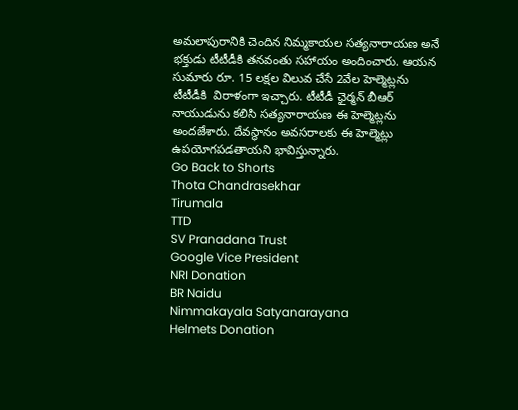అమలాపురానికి చెందిన నిమ్మకాయల సత్యనారాయణ అనే భక్తుడు టీటీడీకి తనవంతు సహాయం అందించారు. ఆయన సుమారు రూ. 15 లక్షల విలువ చేసే 2వేల‌ హెల్మెట్లను టీటీడీకి  విరాళంగా ఇచ్చారు. టీటీడీ ఛైర్మన్ బీఆర్‌ నాయుడును కలిసి సత్యనారాయణ ఈ హెల్మెట్లను అందజేశారు. దేవస్థానం అవసరాలకు ఈ హెల్మెట్లు ఉపయోగపడతాయని భావిస్తున్నారు.
Go Back to Shorts
Thota Chandrasekhar
Tirumala
TTD
SV Pranadana Trust
Google Vice President
NRI Donation
BR Naidu
Nimmakayala Satyanarayana
Helmets Donation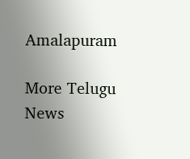Amalapuram

More Telugu News